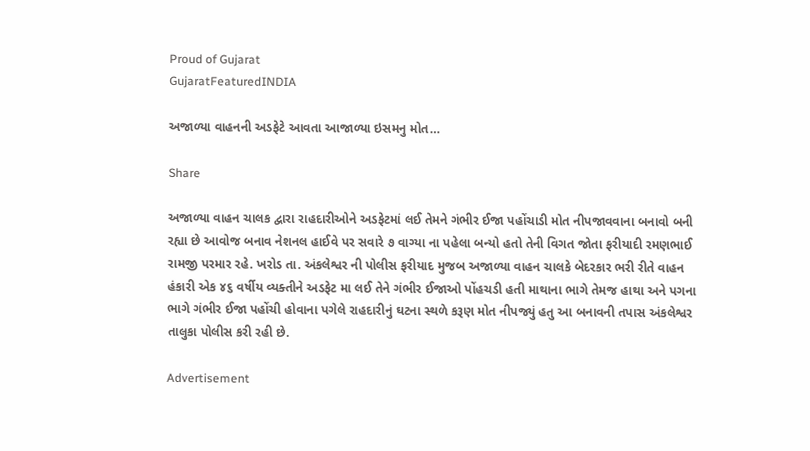Proud of Gujarat
GujaratFeaturedINDIA

અજાળ્યા વાહનની અડફેટે આવતા આજાળ્યા ઇસમનુ મોત…

Share

અજાળ્યા વાહન ચાલક દ્વારા રાહદારીઓને અડફેટમાં લઈ તેમને ગંભીર ઈજા પહોંચાડી મોત નીપજાવવાના બનાવો બની રહ્યા છે આવોજ બનાવ નેશનલ હાઈવે પર સવારે ૭ વાગ્યા ના પહેલા બન્યો હતો તેની વિગત જોતા ફરીયાદી રમણભાઈ રામજી પરમાર રહે. ખરોડ તા. અંકલેશ્વર ની પોલીસ ફરીયાદ મુજબ અજાળ્યા વાહન ચાલકે બેદરકાર ભરી રીતે વાહન હંકારી એક ૪૬ વર્ષીય વ્યક્તીને અડફેટ મા લઈ તેને ગંભીર ઈજાઓ પોંહચડી હતી માથાના ભાગે તેમજ હાથા અને પગના ભાગે ગંભીર ઈજા પહોંચી હોવાના પગેલે રાહદારીનું ઘટના સ્થળે કરૂણ મોત નીપજ્યું હતુ આ બનાવની તપાસ અંકલેશ્વર તાલુકા પોલીસ કરી રહી છે.

Advertisement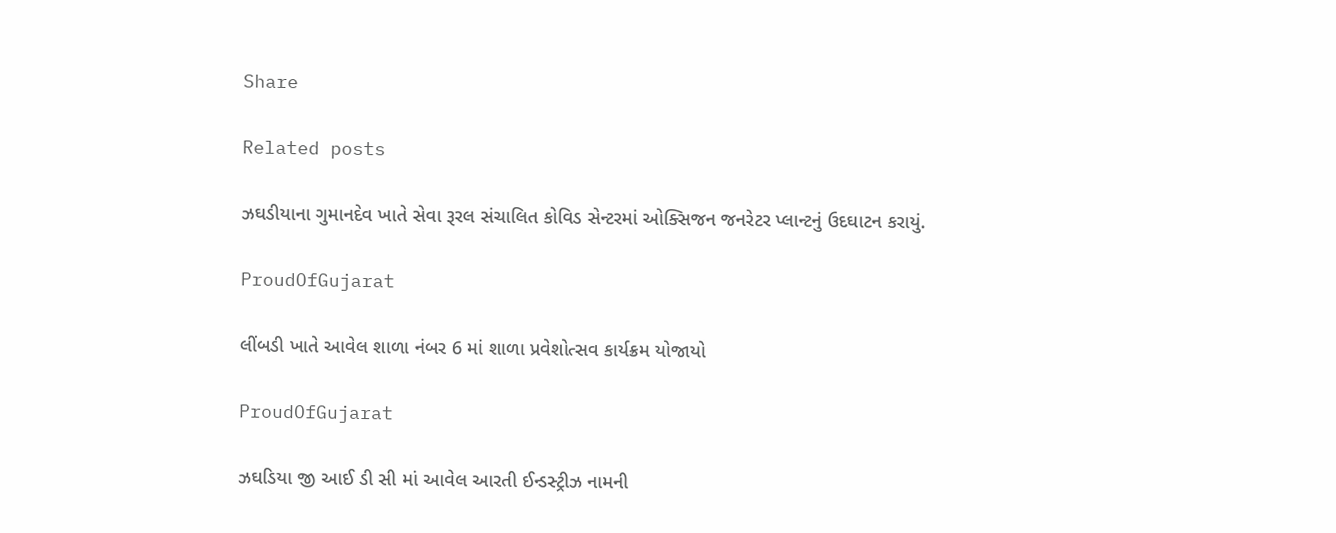Share

Related posts

ઝઘડીયાના ગુમાનદેવ ખાતે સેવા રૂરલ સંચાલિત કોવિડ સેન્ટરમાં ઓક્સિજન જનરેટર પ્લાન્ટનું ઉદઘાટન કરાયું.

ProudOfGujarat

લીંબડી ખાતે આવેલ શાળા નંબર 6 માં શાળા પ્રવેશોત્સવ કાર્યક્રમ યોજાયો

ProudOfGujarat

ઝઘડિયા જી આઈ ડી સી માં આવેલ આરતી ઈન્ડસ્ટ્રીઝ નામની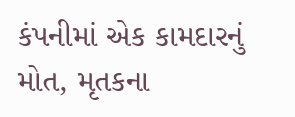કંપનીમાં એક કામદારનું મોત, મૃતકના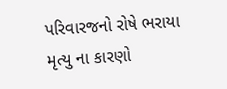પરિવારજનો રોષે ભરાયા મૃત્યુ ના કારણો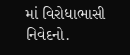માં વિરોધાભાસી નિવેદનો.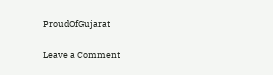ProudOfGujarat

Leave a Comment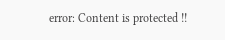error: Content is protected !!